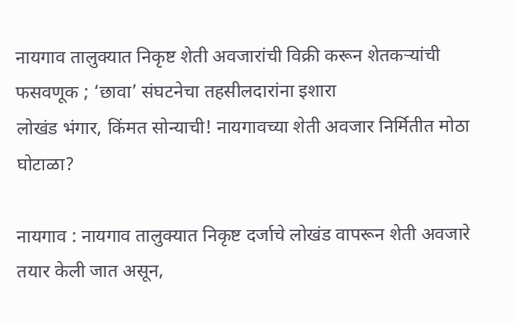नायगाव तालुक्यात निकृष्ट शेती अवजारांची विक्री करून शेतकऱ्यांची फसवणूक ; ‘छावा’ संघटनेचा तहसीलदारांना इशारा
लोखंड भंगार, किंमत सोन्याची! नायगावच्या शेती अवजार निर्मितीत मोठा घोटाळा?

नायगाव : नायगाव तालुक्यात निकृष्ट दर्जाचे लोखंड वापरून शेती अवजारे तयार केली जात असून,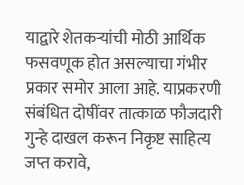याद्वारे शेतकऱ्यांची मोठी आर्थिक फसवणूक होत असल्याचा गंभीर प्रकार समोर आला आहे. याप्रकरणी संबंधित दोषींवर तात्काळ फौजदारी गुन्हे दाखल करून निकृष्ट साहित्य जप्त करावे,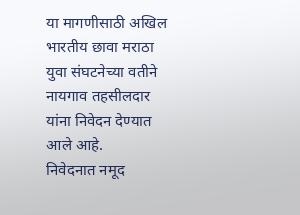या मागणीसाठी अखिल भारतीय छावा मराठा युवा संघटनेच्या वतीने नायगाव तहसीलदार यांना निवेदन देण्यात आले आहे.
निवेदनात नमूद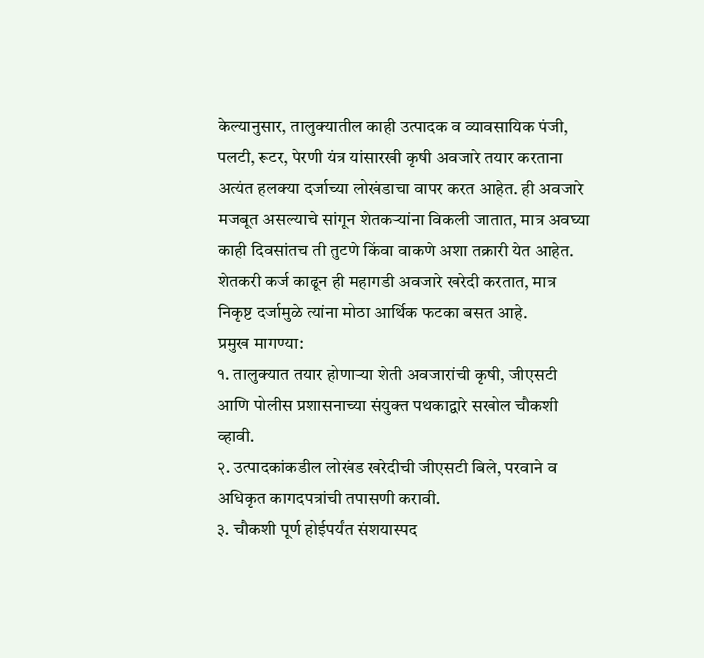केल्यानुसार, तालुक्यातील काही उत्पादक व व्यावसायिक पंजी, पलटी, रूटर, पेरणी यंत्र यांसारखी कृषी अवजारे तयार करताना अत्यंत हलक्या दर्जाच्या लोखंडाचा वापर करत आहेत. ही अवजारे मजबूत असल्याचे सांगून शेतकऱ्यांना विकली जातात, मात्र अवघ्या काही दिवसांतच ती तुटणे किंवा वाकणे अशा तक्रारी येत आहेत. शेतकरी कर्ज काढून ही महागडी अवजारे खरेदी करतात, मात्र निकृष्ट दर्जामुळे त्यांना मोठा आर्थिक फटका बसत आहे.
प्रमुख मागण्या:
१. तालुक्यात तयार होणाऱ्या शेती अवजारांची कृषी, जीएसटी आणि पोलीस प्रशासनाच्या संयुक्त पथकाद्वारे सखोल चौकशी व्हावी.
२. उत्पादकांकडील लोखंड खरेदीची जीएसटी बिले, परवाने व अधिकृत कागदपत्रांची तपासणी करावी.
३. चौकशी पूर्ण होईपर्यंत संशयास्पद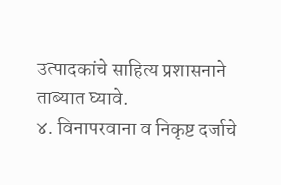उत्पादकांचे साहित्य प्रशासनाने ताब्यात घ्यावे.
४. विनापरवाना व निकृष्ट दर्जाचे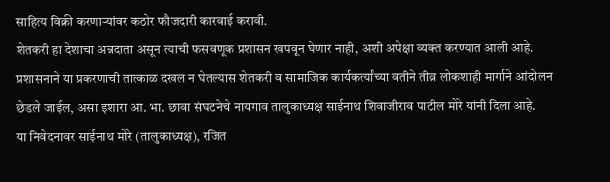साहित्य विक्री करणाऱ्यांवर कठोर फौजदारी कारवाई करावी.
शेतकरी हा देशाचा अन्नदाता असून त्याची फसवणूक प्रशासन खपवून घेणार नाही, अशी अपेक्षा व्यक्त करण्यात आली आहे. प्रशासनाने या प्रकरणाची तात्काळ दखल न घेतल्यास शेतकरी व सामाजिक कार्यकर्त्यांच्या वतीने तीव्र लोकशाही मार्गाने आंदोलन छेडले जाईल, असा इशारा आ. भा. छावा संघटनेचे नायगाव तालुकाध्यक्ष साईनाथ शिवाजीराव पाटील मोरे यांनी दिला आहे.
या निवेदनावर साईनाथ मोरे (तालुकाध्यक्ष), रजित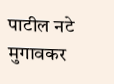पाटील नटे मुगावकर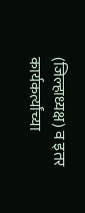(जिल्हाध्यक्ष) व इतर कार्यकर्त्यांच्या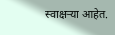स्वाक्षऱ्या आहेत.